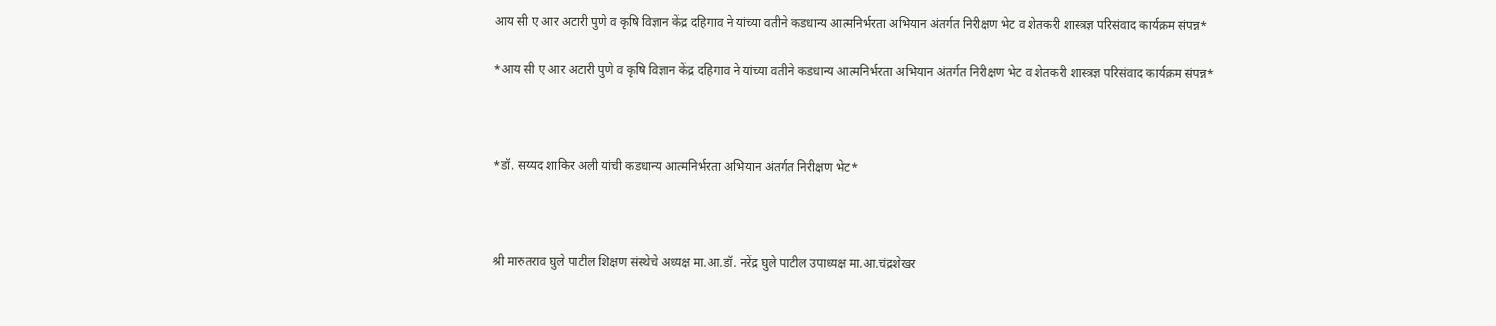आय सी ए आर अटारी पुणे व कृषि विज्ञान केंद्र दहिगाव ने यांच्या वतीने कडधान्य आत्मनिर्भरता अभियान अंतर्गत निरीक्षण भेट व शेतकरी शास्त्रज्ञ परिसंवाद कार्यक्रम संपन्न*

*आय सी ए आर अटारी पुणे व कृषि विज्ञान केंद्र दहिगाव ने यांच्या वतीने कडधान्य आत्मनिर्भरता अभियान अंतर्गत निरीक्षण भेट व शेतकरी शास्त्रज्ञ परिसंवाद कार्यक्रम संपन्न*



*डॉ. सय्यद शाकिर अली यांची कडधान्य आत्मनिर्भरता अभियान अंतर्गत निरीक्षण भेट*



श्री मारुतराव घुले पाटील शिक्षण संस्थेचे अध्यक्ष मा.आ.डॉ. नरेंद्र घुले पाटील उपाध्यक्ष मा.आ.चंद्रशेखर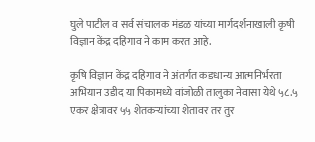घुले पाटील व सर्व संचालक मंडळ यांच्या मार्गदर्शनाखाली कृषी विज्ञान केंद्र दहिगाव ने काम करत आहे.

कृषि विज्ञान केंद्र दहिगाव ने अंतर्गत कडधान्य आत्मनिर्भरता अभियान उडीद या पिकामध्ये वांजोळी तालुका नेवासा येथे ५८.५ एकर क्षेत्रावर ५५ शेतकऱ्यांच्या शेतावर तर तुर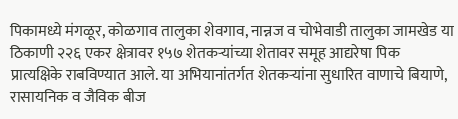पिकामध्ये मंगळूर, कोळगाव तालुका शेवगाव, नान्नज व चोभेवाडी तालुका जामखेड या ठिकाणी २२६ एकर क्षेत्रावर १५७ शेतकऱ्यांच्या शेतावर समूह आद्यरेषा पिक प्रात्यक्षिके राबविण्यात आले. या अभियानांतर्गत शेतकऱ्यांना सुधारित वाणाचे बियाणे, रासायनिक व जैविक बीज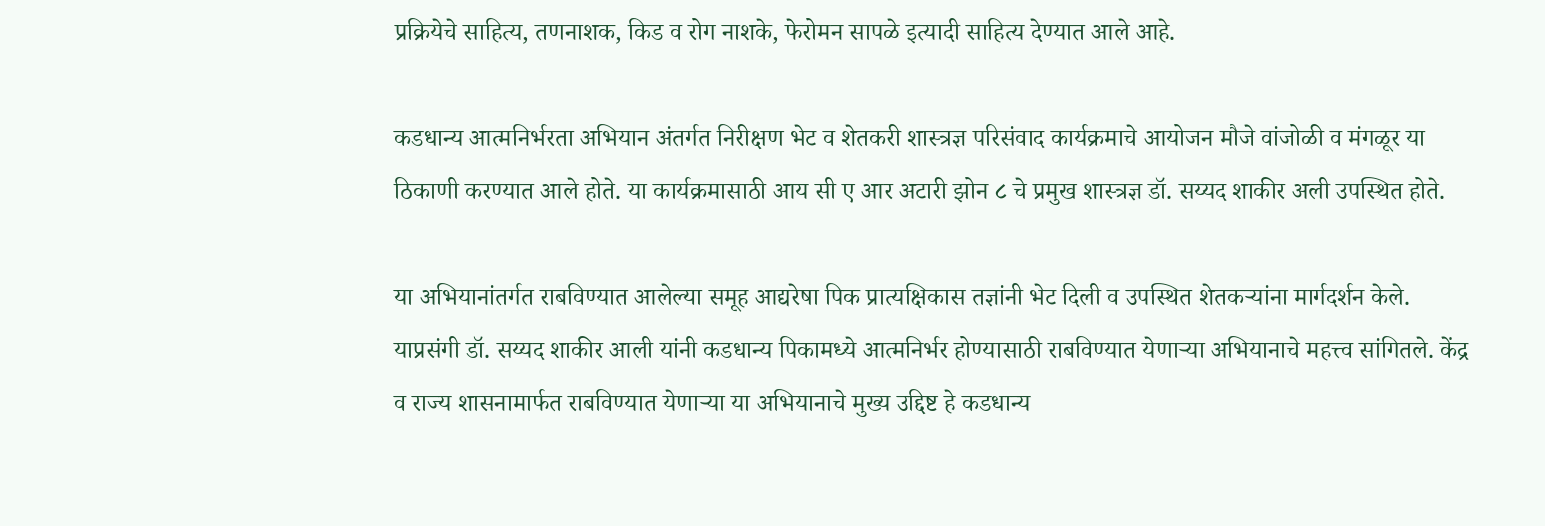प्रक्रियेचे साहित्य, तणनाशक, किड व रोग नाशके, फेरोमन सापळे इत्यादी साहित्य देण्यात आले आहे.

कडधान्य आत्मनिर्भरता अभियान अंतर्गत निरीक्षण भेट व शेतकरी शास्त्रज्ञ परिसंवाद कार्यक्रमाचे आयोजन मौजे वांजोळी व मंगळूर या ठिकाणी करण्यात आले होते. या कार्यक्रमासाठी आय सी ए आर अटारी झोन ८ चे प्रमुख शास्त्रज्ञ डॉ. सय्यद शाकीर अली उपस्थित होते.

या अभियानांतर्गत राबविण्यात आलेल्या समूह आद्यरेषा पिक प्रात्यक्षिकास तज्ञांनी भेट दिली व उपस्थित शेतकऱ्यांना मार्गदर्शन केले. याप्रसंगी डॉ. सय्यद शाकीर आली यांनी कडधान्य पिकामध्ये आत्मनिर्भर होण्यासाठी राबविण्यात येणाऱ्या अभियानाचे महत्त्व सांगितले. केंद्र व राज्य शासनामार्फत राबविण्यात येणाऱ्या या अभियानाचे मुख्य उद्दिष्ट हे कडधान्य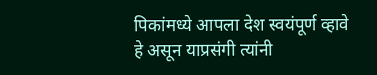पिकांमध्ये आपला देश स्वयंपूर्ण व्हावे हे असून याप्रसंगी त्यांनी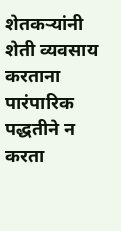शेतकऱ्यांनी शेती व्यवसाय करताना पारंपारिक पद्धतीने न करता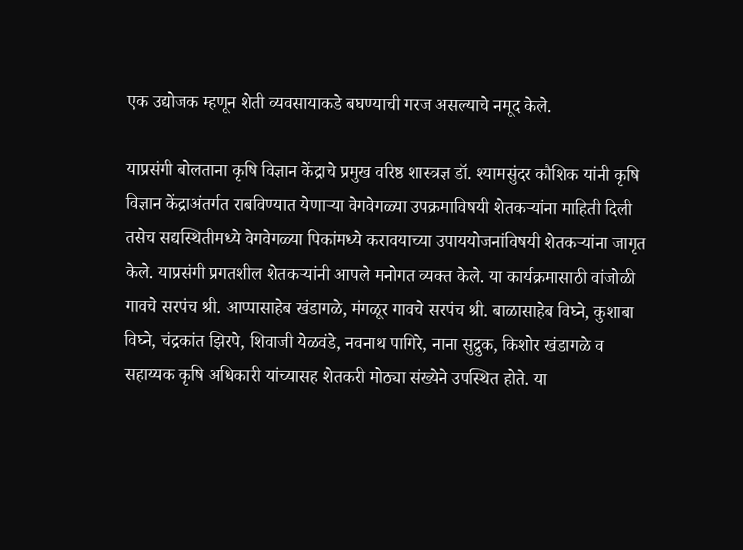एक उद्योजक म्हणून शेती व्यवसायाकडे बघण्याची गरज असल्याचे नमूद केले.

याप्रसंगी बोलताना कृषि विज्ञान केंद्राचे प्रमुख वरिष्ठ शास्त्रज्ञ डॉ. श्यामसुंदर कौशिक यांनी कृषि विज्ञान केंद्राअंतर्गत राबविण्यात येणाऱ्या वेगवेगळ्या उपक्रमाविषयी शेतकऱ्यांना माहिती दिली तसेच सद्यस्थितीमध्ये वेगवेगळ्या पिकांमध्ये करावयाच्या उपाययोजनांविषयी शेतकऱ्यांना जागृत केले. याप्रसंगी प्रगतशील शेतकऱ्यांनी आपले मनोगत व्यक्त केले. या कार्यक्रमासाठी वांजोळी गावचे सरपंच श्री. आप्पासाहेब खंडागळे, मंगळूर गावचे सरपंच श्री. बाळासाहेब विघ्ने, कुशाबा विघ्ने, चंद्रकांत झिरपे, शिवाजी येळवंडे, नवनाथ पागिरे, नाना सुद्रुक, किशोर खंडागळे व सहाय्यक कृषि अधिकारी यांच्यासह शेतकरी मोठ्या संख्येने उपस्थित होते. या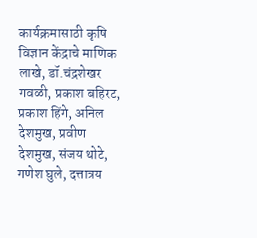कार्यक्रमासाठी कृषि विज्ञान केंद्राचे माणिक लाखे, डॉ.चंद्रशेखर गवळी, प्रकाश बहिरट, प्रकाश हिंगे, अनिल देशमुख, प्रवीण देशमुख, संजय थोटे, गणेश घुले, दत्तात्रय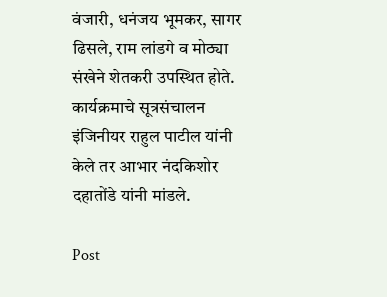वंजारी, धनंजय भूमकर, सागर ढिसले, राम लांडगे व मोठ्या संखेने शेतकरी उपस्थित होते. कार्यक्रमाचे सूत्रसंचालन इंजिनीयर राहुल पाटील यांनी केले तर आभार नंदकिशोर दहातोंडे यांनी मांडले.

Post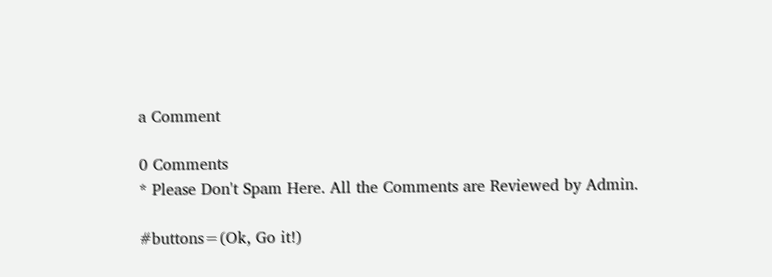a Comment

0 Comments
* Please Don't Spam Here. All the Comments are Reviewed by Admin.

#buttons=(Ok, Go it!)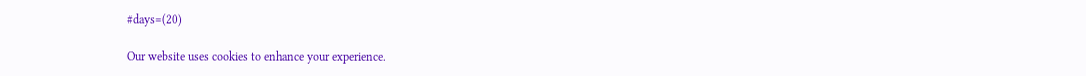#days=(20)

Our website uses cookies to enhance your experience.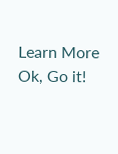Learn More
Ok, Go it!